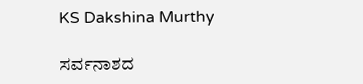KS Dakshina Murthy

ಸರ್ವನಾಶದ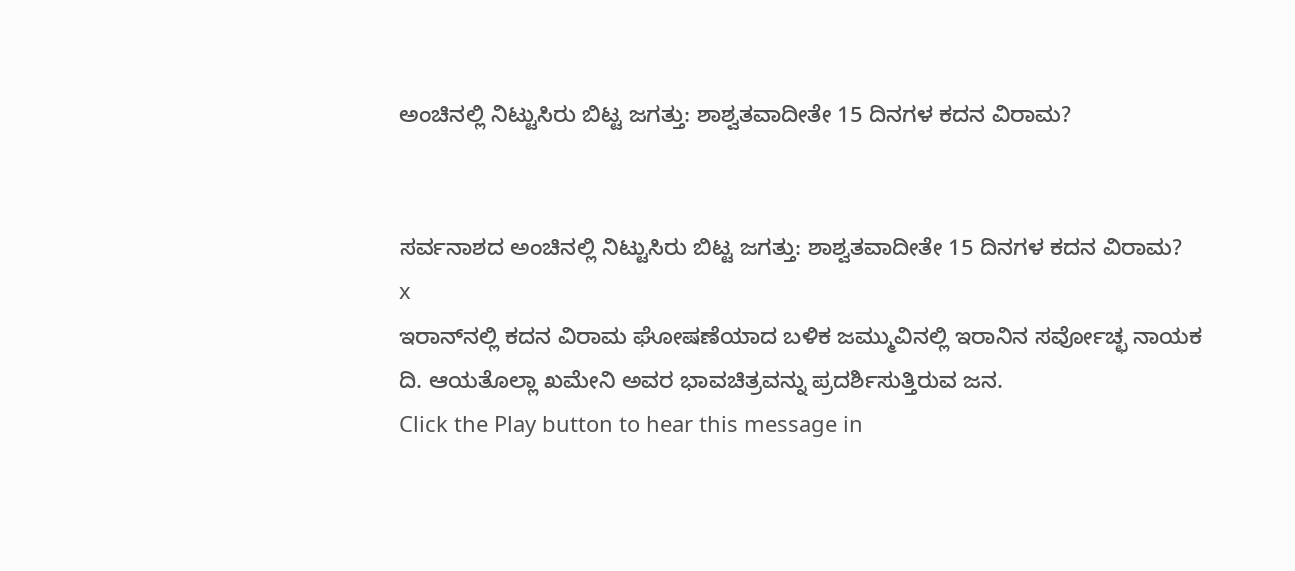ಅಂಚಿನಲ್ಲಿ ನಿಟ್ಟುಸಿರು ಬಿಟ್ಟ ಜಗತ್ತು: ಶಾಶ್ವತವಾದೀತೇ 15 ದಿನಗಳ ಕದನ ವಿರಾಮ?


ಸರ್ವನಾಶದ ಅಂಚಿನಲ್ಲಿ ನಿಟ್ಟುಸಿರು ಬಿಟ್ಟ ಜಗತ್ತು: ಶಾಶ್ವತವಾದೀತೇ 15 ದಿನಗಳ ಕದನ ವಿರಾಮ?
x
ಇರಾನ್‌ನಲ್ಲಿ ಕದನ ವಿರಾಮ ಘೋಷಣೆಯಾದ ಬಳಿಕ ಜಮ್ಮುವಿನಲ್ಲಿ ಇರಾನಿನ ಸರ್ವೋಚ್ಛ ನಾಯಕ ದಿ. ಆಯತೊಲ್ಲಾ ಖಮೇನಿ ಅವರ ಭಾವಚಿತ್ರವನ್ನು ಪ್ರದರ್ಶಿಸುತ್ತಿರುವ ಜನ.
Click the Play button to hear this message in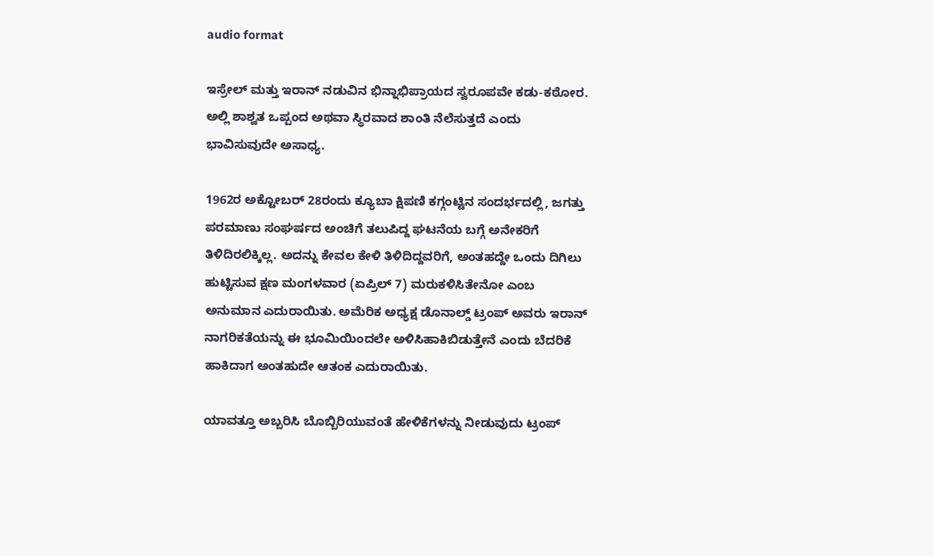audio format

ಇಸ್ರೇಲ್ ಮತ್ತು ಇರಾನ್ ನಡುವಿನ ಭಿನ್ನಾಭಿಪ್ರಾಯದ ಸ್ವರೂಪವೇ ಕಡು-ಕಠೋರ. ಅಲ್ಲಿ ಶಾಶ್ವತ ಒಪ್ಪಂದ ಅಥವಾ ಸ್ಥಿರವಾದ ಶಾಂತಿ ನೆಲೆಸುತ್ತದೆ ಎಂದು ಭಾವಿಸುವುದೇ ಅಸಾಧ್ಯ.

1962ರ ಅಕ್ಟೋಬರ್ 28ರಂದು ಕ್ಯೂಬಾ ಕ್ಷಿಪಣಿ ಕಗ್ಗಂಟ್ಟಿನ ಸಂದರ್ಭದಲ್ಲಿ, ಜಗತ್ತು ಪರಮಾಣು ಸಂಘರ್ಷದ ಅಂಚಿಗೆ ತಲುಪಿದ್ದ ಘಟನೆಯ ಬಗ್ಗೆ ಅನೇಕರಿಗೆ ತಿಳಿದಿರಲಿಕ್ಕಿಲ್ಲ. ಅದನ್ನು ಕೇವಲ ಕೇಳಿ ತಿಳಿದಿದ್ದವರಿಗೆ, ಅಂತಹದ್ದೇ ಒಂದು ದಿಗಿಲು ಹುಟ್ಟಿಸುವ ಕ್ಷಣ ಮಂಗಳವಾರ (ಏಪ್ರಿಲ್ 7) ಮರುಕಳಿಸಿತೇನೋ ಎಂಬ ಅನುಮಾನ ಎದುರಾಯಿತು. ಅಮೆರಿಕ ಅಧ್ಯಕ್ಷ ಡೊನಾಲ್ಡ್ ಟ್ರಂಪ್ ಅವರು ಇರಾನ್ ನಾಗರಿಕತೆಯನ್ನು ಈ ಭೂಮಿಯಿಂದಲೇ ಅಳಿಸಿಹಾಕಿಬಿಡುತ್ತೇನೆ ಎಂದು ಬೆದರಿಕೆ ಹಾಕಿದಾಗ ಅಂತಹುದೇ ಆತಂಕ ಎದುರಾಯಿತು.

ಯಾವತ್ತೂ ಅಬ್ಬರಿಸಿ ಬೊಬ್ಬಿರಿಯುವಂತೆ ಹೇಳಿಕೆಗಳನ್ನು ನೀಡುವುದು ಟ್ರಂಪ್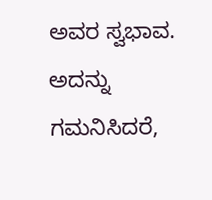ಅವರ ಸ್ವಭಾವ. ಅದನ್ನು ಗಮನಿಸಿದರೆ,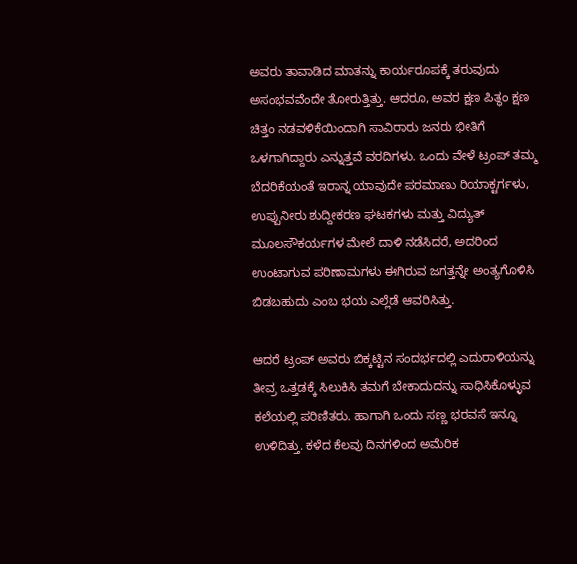ಅವರು ತಾವಾಡಿದ ಮಾತನ್ನು ಕಾರ್ಯರೂಪಕ್ಕೆ ತರುವುದು ಅಸಂಭವವೆಂದೇ ತೋರುತ್ತಿತ್ತು. ಆದರೂ, ಅವರ ಕ್ಷಣ ಪಿತ್ಥಂ ಕ್ಷಣ ಚಿತ್ತಂ ನಡವಳಿಕೆಯಿಂದಾಗಿ ಸಾವಿರಾರು ಜನರು ಭೀತಿಗೆ ಒಳಗಾಗಿದ್ದಾರು ಎನ್ನುತ್ತವೆ ವರದಿಗಳು. ಒಂದು ವೇಳೆ ಟ್ರಂಪ್ ತಮ್ಮ ಬೆದರಿಕೆಯಂತೆ ಇರಾನ್ನ ಯಾವುದೇ ಪರಮಾಣು ರಿಯಾಕ್ಟರ್ಗಳು, ಉಪ್ಪುನೀರು ಶುದ್ದೀಕರಣ ಘಟಕಗಳು ಮತ್ತು ವಿದ್ಯುತ್ ಮೂಲಸೌಕರ್ಯಗಳ ಮೇಲೆ ದಾಳಿ ನಡೆಸಿದರೆ, ಅದರಿಂದ ಉಂಟಾಗುವ ಪರಿಣಾಮಗಳು ಈಗಿರುವ ಜಗತ್ತನ್ನೇ ಅಂತ್ಯಗೊಳಿಸಿ ಬಿಡಬಹುದು ಎಂಬ ಭಯ ಎಲ್ಲೆಡೆ ಆವರಿಸಿತ್ತು.

ಆದರೆ ಟ್ರಂಪ್ ಅವರು ಬಿಕ್ಕಟ್ಟಿನ ಸಂದರ್ಭದಲ್ಲಿ ಎದುರಾಳಿಯನ್ನು ತೀವ್ರ ಒತ್ತಡಕ್ಕೆ ಸಿಲುಕಿಸಿ ತಮಗೆ ಬೇಕಾದುದನ್ನು ಸಾಧಿಸಿಕೊಳ್ಳುವ ಕಲೆಯಲ್ಲಿ ಪರಿಣಿತರು. ಹಾಗಾಗಿ ಒಂದು ಸಣ್ಣ ಭರವಸೆ ಇನ್ನೂ ಉಳಿದಿತ್ತು. ಕಳೆದ ಕೆಲವು ದಿನಗಳಿಂದ ಅಮೆರಿಕ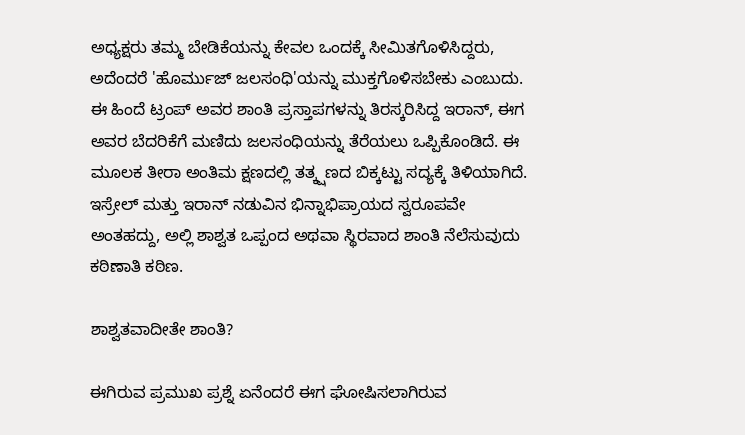ಅಧ್ಯಕ್ಷರು ತಮ್ಮ ಬೇಡಿಕೆಯನ್ನು ಕೇವಲ ಒಂದಕ್ಕೆ ಸೀಮಿತಗೊಳಿಸಿದ್ದರು, ಅದೆಂದರೆ 'ಹೊರ್ಮುಜ್ ಜಲಸಂಧಿ'ಯನ್ನು ಮುಕ್ತಗೊಳಿಸಬೇಕು ಎಂಬುದು. ಈ ಹಿಂದೆ ಟ್ರಂಪ್ ಅವರ ಶಾಂತಿ ಪ್ರಸ್ತಾಪಗಳನ್ನು ತಿರಸ್ಕರಿಸಿದ್ದ ಇರಾನ್, ಈಗ ಅವರ ಬೆದರಿಕೆಗೆ ಮಣಿದು ಜಲಸಂಧಿಯನ್ನು ತೆರೆಯಲು ಒಪ್ಪಿಕೊಂಡಿದೆ. ಈ ಮೂಲಕ ತೀರಾ ಅಂತಿಮ ಕ್ಷಣದಲ್ಲಿ ತತ್ಕ್ಷಣದ ಬಿಕ್ಕಟ್ಟು ಸದ್ಯಕ್ಕೆ ತಿಳಿಯಾಗಿದೆ. ಇಸ್ರೇಲ್ ಮತ್ತು ಇರಾನ್ ನಡುವಿನ ಭಿನ್ನಾಭಿಪ್ರಾಯದ ಸ್ವರೂಪವೇ ಅಂತಹದ್ದು, ಅಲ್ಲಿ ಶಾಶ್ವತ ಒಪ್ಪಂದ ಅಥವಾ ಸ್ಥಿರವಾದ ಶಾಂತಿ ನೆಲೆಸುವುದು ಕಠಿಣಾತಿ ಕಠಿಣ.

ಶಾಶ್ವತವಾದೀತೇ ಶಾಂತಿ?

ಈಗಿರುವ ಪ್ರಮುಖ ಪ್ರಶ್ನೆ ಏನೆಂದರೆ ಈಗ ಘೋಷಿಸಲಾಗಿರುವ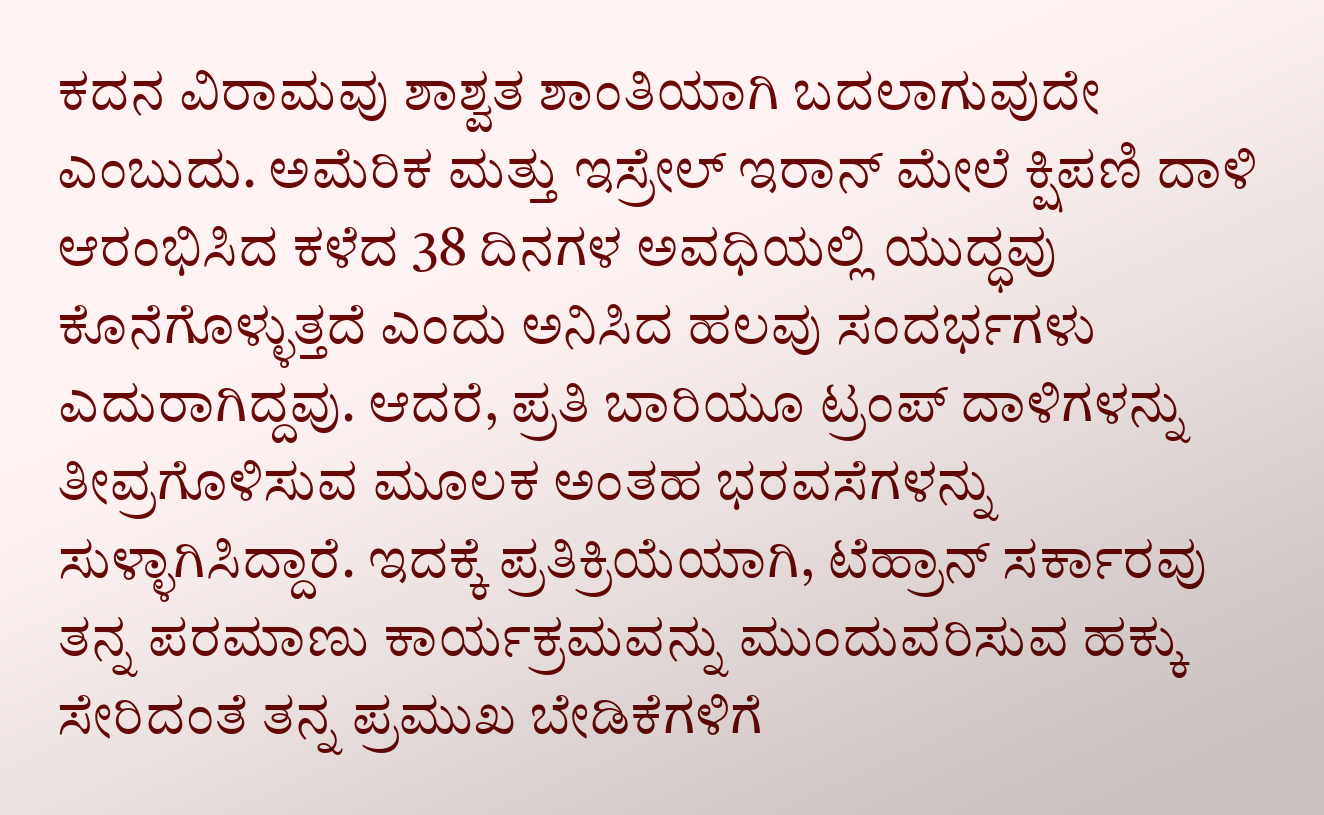ಕದನ ವಿರಾಮವು ಶಾಶ್ವತ ಶಾಂತಿಯಾಗಿ ಬದಲಾಗುವುದೇ ಎಂಬುದು. ಅಮೆರಿಕ ಮತ್ತು ಇಸ್ರೇಲ್ ಇರಾನ್ ಮೇಲೆ ಕ್ಷಿಪಣಿ ದಾಳಿ ಆರಂಭಿಸಿದ ಕಳೆದ 38 ದಿನಗಳ ಅವಧಿಯಲ್ಲಿ ಯುದ್ಧವು ಕೊನೆಗೊಳ್ಳುತ್ತದೆ ಎಂದು ಅನಿಸಿದ ಹಲವು ಸಂದರ್ಭಗಳು ಎದುರಾಗಿದ್ದವು. ಆದರೆ, ಪ್ರತಿ ಬಾರಿಯೂ ಟ್ರಂಪ್ ದಾಳಿಗಳನ್ನು ತೀವ್ರಗೊಳಿಸುವ ಮೂಲಕ ಅಂತಹ ಭರವಸೆಗಳನ್ನು ಸುಳ್ಳಾಗಿಸಿದ್ದಾರೆ. ಇದಕ್ಕೆ ಪ್ರತಿಕ್ರಿಯೆಯಾಗಿ, ಟೆಹ್ರಾನ್ ಸರ್ಕಾರವು ತನ್ನ ಪರಮಾಣು ಕಾರ್ಯಕ್ರಮವನ್ನು ಮುಂದುವರಿಸುವ ಹಕ್ಕು ಸೇರಿದಂತೆ ತನ್ನ ಪ್ರಮುಖ ಬೇಡಿಕೆಗಳಿಗೆ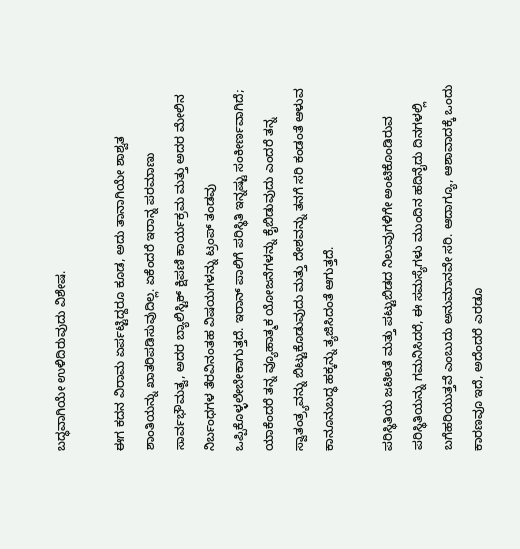ಬದ್ಧವಾಗಿಯೇ ಉಳಿದಿರುವುದು ವಿಶೇಷ.

ಈಗ ಕದನ ವಿರಾಮ ಏರ್ಪಟ್ಟಿದ್ದರೂ ಕೂಡ, ಅದು ತಾನಾಗಿಯೇ ಶಾಶ್ವತ ಶಾಂತಿಯನ್ನು ಖಾತರಿಪಡಿಸುವುದಿಲ್ಲ. ಏಕೆಂದರೆ ಇರಾನ್ನ ಪರಮಾಣು ಸಾರ್ವಭೌಮತ್ವ, ಅದರ ಬ್ಯಾಲಿಸ್ಟಿಕ್ ಕ್ಷಿಪಣಿ ಕಾರ್ಯಕ್ರಮ ಮತ್ತು ಅದರ ಮೇಲಿನ ನಿರ್ಬಂಧಗಳ ತೆರವಿನಂತಹ ವಿಷಯಗಳನ್ನು ಟ್ರಂಪ್ ತಂಡವು ಒಪ್ಪಿಕೊಳ್ಳಲೇಬೇಕಾಗುತ್ತದೆ. ಇರಾನ್ ಪಾಲಿಗೆ ಪರಿಸ್ಥಿತಿ ಇನ್ನಷ್ಟು ಸಂಕೀರ್ಣವಾಗಿದೆ; ಯಾಕೆಂದರೆ ತನ್ನ ವ್ಯೂಹಾತ್ಮಕ ಯೋಜನೆಗಳನ್ನು ಕೈಬಿಡುವುದು ಎಂದರೆ ತನ್ನ ಸ್ವಾತಂತ್ರ್ಯವನ್ನು ಬಿಟ್ಟುಕೊಡುವುದು ಮತ್ತು ದೇಶವನ್ನು ತನಗೆ ಸರಿ ಕಂಡಂತೆ ಆಳುವ ಕಾನೂನುಬದ್ಧ ಹಕ್ಕನ್ನು ತ್ಯಜಿಸಿದಂತೆ ಆಗುತ್ತದೆ.

ಪರಿಸ್ಥಿತಿಯ ಜಟಿಲತೆ ಮತ್ತು ಪಟ್ಟುಬಿಡದ ನಿಲುವುಗಳಿಗೇ ಅಂಟಿಕೊಂಡಿರುವ ಪರಿಸ್ಥಿತಿಯನ್ನು ಗಮನಿಸಿದರೆ, ಈ ಸಮಸ್ಯೆಗಳು ಮುಂದಿನ ಹದಿನೈದು ದಿನಗಳಲ್ಲಿ ಬಗೆಹರಿಯುತ್ತವೆ ಎಂಬುದು ಅನುಮಾನವೇ ಸರಿ. ಆದಾಗ್ಯೂ, ಆಶಾವಾದಕ್ಕೆ ಒಂದು ಕಾರಣವೂ ಇದೆ, ಅದೆಂದರೆ ಎರಡೂ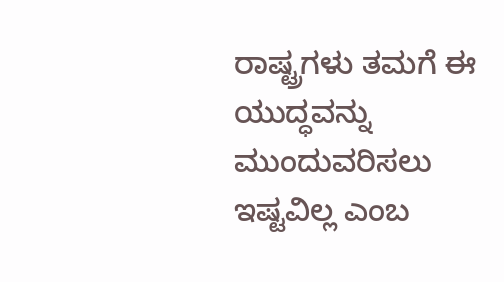ರಾಷ್ಟ್ರಗಳು ತಮಗೆ ಈ ಯುದ್ಧವನ್ನು ಮುಂದುವರಿಸಲು ಇಷ್ಟವಿಲ್ಲ ಎಂಬ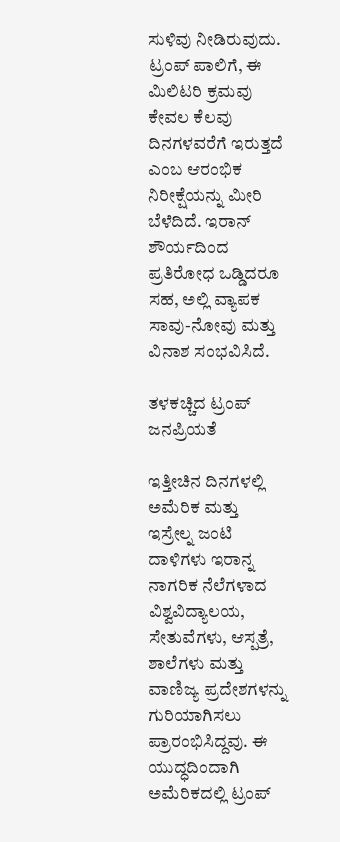ಸುಳಿವು ನೀಡಿರುವುದು. ಟ್ರಂಪ್ ಪಾಲಿಗೆ, ಈ ಮಿಲಿಟರಿ ಕ್ರಮವು ಕೇವಲ ಕೆಲವು ದಿನಗಳವರೆಗೆ ಇರುತ್ತದೆ ಎಂಬ ಆರಂಭಿಕ ನಿರೀಕ್ಷೆಯನ್ನು ಮೀರಿ ಬೆಳೆದಿದೆ. ಇರಾನ್ ಶೌರ್ಯದಿಂದ ಪ್ರತಿರೋಧ ಒಡ್ಡಿದರೂ ಸಹ, ಅಲ್ಲಿ ವ್ಯಾಪಕ ಸಾವು-ನೋವು ಮತ್ತು ವಿನಾಶ ಸಂಭವಿಸಿದೆ.

ತಳಕಚ್ಚಿದ ಟ್ರಂಪ್ ಜನಪ್ರಿಯತೆ

ಇತ್ತೀಚಿನ ದಿನಗಳಲ್ಲಿ ಅಮೆರಿಕ ಮತ್ತು ಇಸ್ರೇಲ್ನ ಜಂಟಿ ದಾಳಿಗಳು ಇರಾನ್ನ ನಾಗರಿಕ ನೆಲೆಗಳಾದ ವಿಶ್ವವಿದ್ಯಾಲಯ, ಸೇತುವೆಗಳು, ಆಸ್ಪತ್ರೆ, ಶಾಲೆಗಳು ಮತ್ತು ವಾಣಿಜ್ಯ ಪ್ರದೇಶಗಳನ್ನು ಗುರಿಯಾಗಿಸಲು ಪ್ರಾರಂಭಿಸಿದ್ದವು. ಈ ಯುದ್ಧದಿಂದಾಗಿ ಅಮೆರಿಕದಲ್ಲಿ ಟ್ರಂಪ್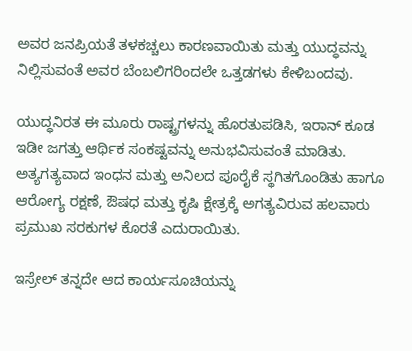ಅವರ ಜನಪ್ರಿಯತೆ ತಳಕಚ್ಚಲು ಕಾರಣವಾಯಿತು ಮತ್ತು ಯುದ್ಧವನ್ನು ನಿಲ್ಲಿಸುವಂತೆ ಅವರ ಬೆಂಬಲಿಗರಿಂದಲೇ ಒತ್ತಡಗಳು ಕೇಳಿಬಂದವು.

ಯುದ್ಧನಿರತ ಈ ಮೂರು ರಾಷ್ಟ್ರಗಳನ್ನು ಹೊರತುಪಡಿಸಿ, ಇರಾನ್ ಕೂಡ ಇಡೀ ಜಗತ್ತು ಆರ್ಥಿಕ ಸಂಕಷ್ಟವನ್ನು ಅನುಭವಿಸುವಂತೆ ಮಾಡಿತು. ಅತ್ಯಗತ್ಯವಾದ ಇಂಧನ ಮತ್ತು ಅನಿಲದ ಪೂರೈಕೆ ಸ್ಥಗಿತಗೊಂಡಿತು ಹಾಗೂ ಆರೋಗ್ಯ ರಕ್ಷಣೆ, ಔಷಧ ಮತ್ತು ಕೃಷಿ ಕ್ಷೇತ್ರಕ್ಕೆ ಅಗತ್ಯವಿರುವ ಹಲವಾರು ಪ್ರಮುಖ ಸರಕುಗಳ ಕೊರತೆ ಎದುರಾಯಿತು.

ಇಸ್ರೇಲ್ ತನ್ನದೇ ಆದ ಕಾರ್ಯಸೂಚಿಯನ್ನು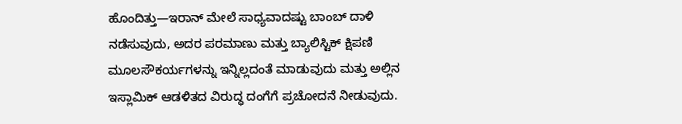ಹೊಂದಿತ್ತು—ಇರಾನ್ ಮೇಲೆ ಸಾಧ್ಯವಾದಷ್ಟು ಬಾಂಬ್ ದಾಳಿ ನಡೆಸುವುದು, ಅದರ ಪರಮಾಣು ಮತ್ತು ಬ್ಯಾಲಿಸ್ಟಿಕ್ ಕ್ಷಿಪಣಿ ಮೂಲಸೌಕರ್ಯಗಳನ್ನು ಇನ್ನಿಲ್ಲದಂತೆ ಮಾಡುವುದು ಮತ್ತು ಅಲ್ಲಿನ ಇಸ್ಲಾಮಿಕ್ ಆಡಳಿತದ ವಿರುದ್ಧ ದಂಗೆಗೆ ಪ್ರಚೋದನೆ ನೀಡುವುದು.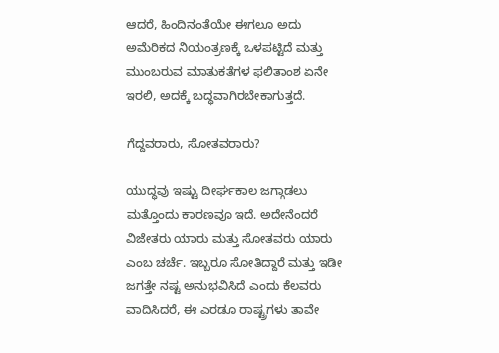ಆದರೆ, ಹಿಂದಿನಂತೆಯೇ ಈಗಲೂ ಅದು ಅಮೆರಿಕದ ನಿಯಂತ್ರಣಕ್ಕೆ ಒಳಪಟ್ಟಿದೆ ಮತ್ತು ಮುಂಬರುವ ಮಾತುಕತೆಗಳ ಫಲಿತಾಂಶ ಏನೇ ಇರಲಿ, ಅದಕ್ಕೆ ಬದ್ಧವಾಗಿರಬೇಕಾಗುತ್ತದೆ.

ಗೆದ್ದವರಾರು, ಸೋತವರಾರು?

ಯುದ್ಧವು ಇಷ್ಟು ದೀರ್ಘಕಾಲ ಜಗ್ಗಾಡಲು ಮತ್ತೊಂದು ಕಾರಣವೂ ಇದೆ. ಅದೇನೆಂದರೆ ವಿಜೇತರು ಯಾರು ಮತ್ತು ಸೋತವರು ಯಾರು ಎಂಬ ಚರ್ಚೆ. ಇಬ್ಬರೂ ಸೋತಿದ್ದಾರೆ ಮತ್ತು ಇಡೀ ಜಗತ್ತೇ ನಷ್ಟ ಅನುಭವಿಸಿದೆ ಎಂದು ಕೆಲವರು ವಾದಿಸಿದರೆ, ಈ ಎರಡೂ ರಾಷ್ಟ್ರಗಳು ತಾವೇ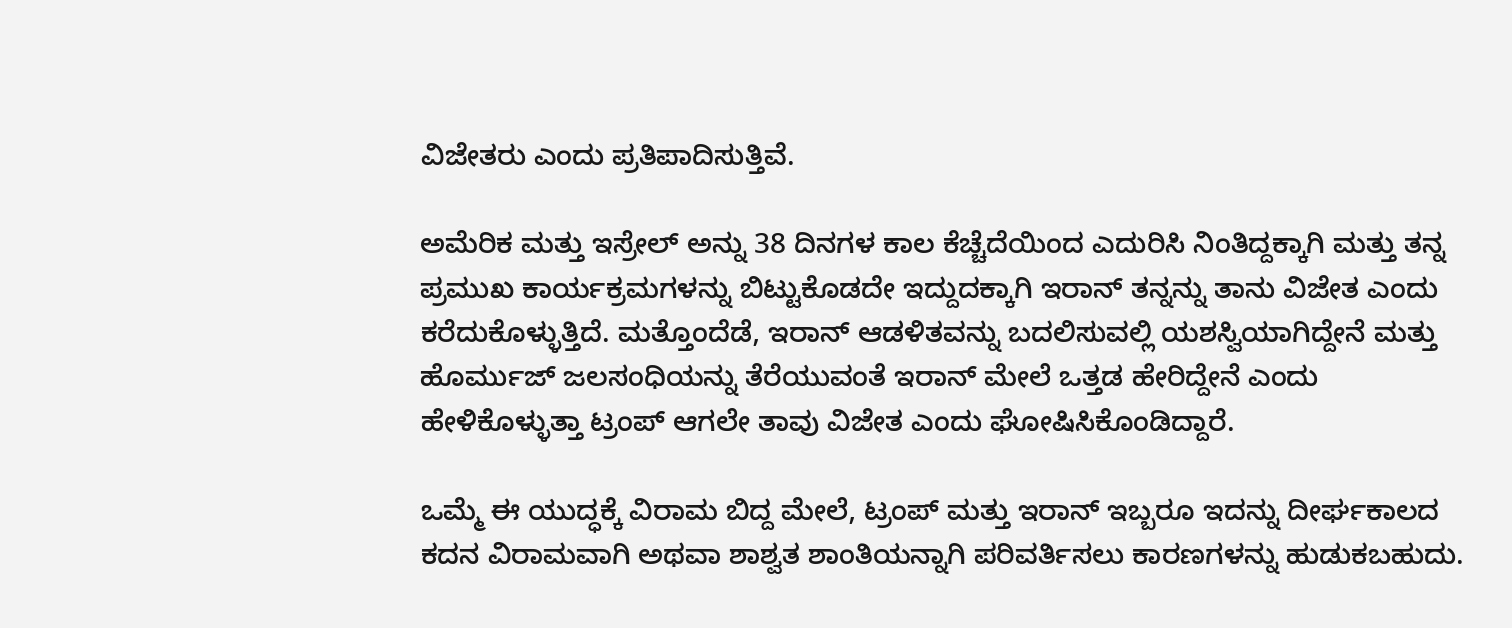ವಿಜೇತರು ಎಂದು ಪ್ರತಿಪಾದಿಸುತ್ತಿವೆ.

ಅಮೆರಿಕ ಮತ್ತು ಇಸ್ರೇಲ್‌ ಅನ್ನು 38 ದಿನಗಳ ಕಾಲ ಕೆಚ್ಚೆದೆಯಿಂದ ಎದುರಿಸಿ ನಿಂತಿದ್ದಕ್ಕಾಗಿ ಮತ್ತು ತನ್ನ ಪ್ರಮುಖ ಕಾರ್ಯಕ್ರಮಗಳನ್ನು ಬಿಟ್ಟುಕೊಡದೇ ಇದ್ದುದಕ್ಕಾಗಿ ಇರಾನ್ ತನ್ನನ್ನು ತಾನು ವಿಜೇತ ಎಂದು ಕರೆದುಕೊಳ್ಳುತ್ತಿದೆ. ಮತ್ತೊಂದೆಡೆ, ಇರಾನ್ ಆಡಳಿತವನ್ನು ಬದಲಿಸುವಲ್ಲಿ ಯಶಸ್ವಿಯಾಗಿದ್ದೇನೆ ಮತ್ತು ಹೊರ್ಮುಜ್ ಜಲಸಂಧಿಯನ್ನು ತೆರೆಯುವಂತೆ ಇರಾನ್ ಮೇಲೆ ಒತ್ತಡ ಹೇರಿದ್ದೇನೆ ಎಂದು ಹೇಳಿಕೊಳ್ಳುತ್ತಾ ಟ್ರಂಪ್ ಆಗಲೇ ತಾವು ವಿಜೇತ ಎಂದು ಘೋಷಿಸಿಕೊಂಡಿದ್ದಾರೆ.

ಒಮ್ಮೆ ಈ ಯುದ್ಧಕ್ಕೆ ವಿರಾಮ ಬಿದ್ದ ಮೇಲೆ, ಟ್ರಂಪ್ ಮತ್ತು ಇರಾನ್ ಇಬ್ಬರೂ ಇದನ್ನು ದೀರ್ಘಕಾಲದ ಕದನ ವಿರಾಮವಾಗಿ ಅಥವಾ ಶಾಶ್ವತ ಶಾಂತಿಯನ್ನಾಗಿ ಪರಿವರ್ತಿಸಲು ಕಾರಣಗಳನ್ನು ಹುಡುಕಬಹುದು.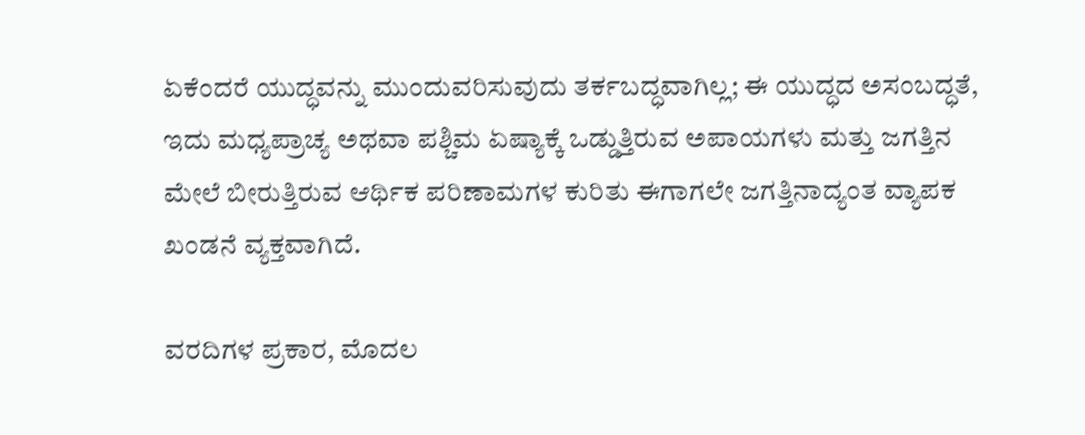ಏಕೆಂದರೆ ಯುದ್ಧವನ್ನು ಮುಂದುವರಿಸುವುದು ತರ್ಕಬದ್ಧವಾಗಿಲ್ಲ; ಈ ಯುದ್ಧದ ಅಸಂಬದ್ಧತೆ, ಇದು ಮಧ್ಯಪ್ರಾಚ್ಯ ಅಥವಾ ಪಶ್ಚಿಮ ಏಷ್ಯಾಕ್ಕೆ ಒಡ್ಡುತ್ತಿರುವ ಅಪಾಯಗಳು ಮತ್ತು ಜಗತ್ತಿನ ಮೇಲೆ ಬೀರುತ್ತಿರುವ ಆರ್ಥಿಕ ಪರಿಣಾಮಗಳ ಕುರಿತು ಈಗಾಗಲೇ ಜಗತ್ತಿನಾದ್ಯಂತ ವ್ಯಾಪಕ ಖಂಡನೆ ವ್ಯಕ್ತವಾಗಿದೆ.

ವರದಿಗಳ ಪ್ರಕಾರ, ಮೊದಲ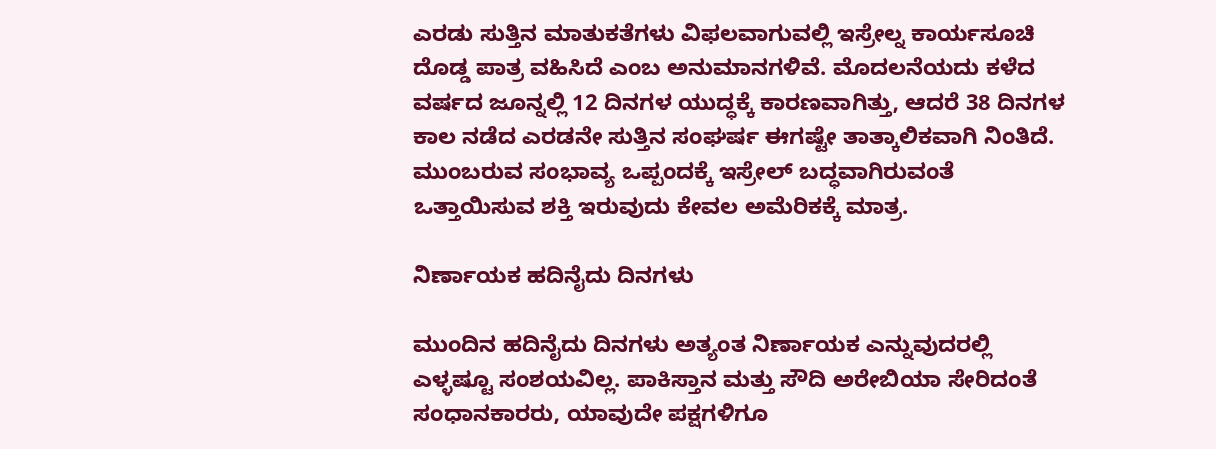ಎರಡು ಸುತ್ತಿನ ಮಾತುಕತೆಗಳು ವಿಫಲವಾಗುವಲ್ಲಿ ಇಸ್ರೇಲ್ನ ಕಾರ್ಯಸೂಚಿ ದೊಡ್ಡ ಪಾತ್ರ ವಹಿಸಿದೆ ಎಂಬ ಅನುಮಾನಗಳಿವೆ. ಮೊದಲನೆಯದು ಕಳೆದ ವರ್ಷದ ಜೂನ್ನಲ್ಲಿ 12 ದಿನಗಳ ಯುದ್ಧಕ್ಕೆ ಕಾರಣವಾಗಿತ್ತು, ಆದರೆ 38 ದಿನಗಳ ಕಾಲ ನಡೆದ ಎರಡನೇ ಸುತ್ತಿನ ಸಂಘರ್ಷ ಈಗಷ್ಟೇ ತಾತ್ಕಾಲಿಕವಾಗಿ ನಿಂತಿದೆ. ಮುಂಬರುವ ಸಂಭಾವ್ಯ ಒಪ್ಪಂದಕ್ಕೆ ಇಸ್ರೇಲ್ ಬದ್ಧವಾಗಿರುವಂತೆ ಒತ್ತಾಯಿಸುವ ಶಕ್ತಿ ಇರುವುದು ಕೇವಲ ಅಮೆರಿಕಕ್ಕೆ ಮಾತ್ರ.

ನಿರ್ಣಾಯಕ ಹದಿನೈದು ದಿನಗಳು

ಮುಂದಿನ ಹದಿನೈದು ದಿನಗಳು ಅತ್ಯಂತ ನಿರ್ಣಾಯಕ ಎನ್ನುವುದರಲ್ಲಿ ಎಳ್ಳಷ್ಟೂ ಸಂಶಯವಿಲ್ಲ. ಪಾಕಿಸ್ತಾನ ಮತ್ತು ಸೌದಿ ಅರೇಬಿಯಾ ಸೇರಿದಂತೆ ಸಂಧಾನಕಾರರು, ಯಾವುದೇ ಪಕ್ಷಗಳಿಗೂ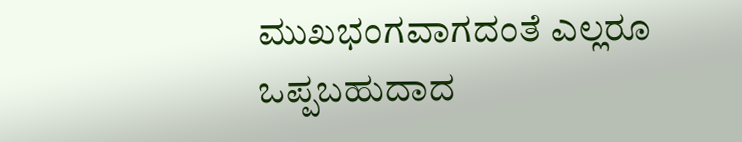ಮುಖಭಂಗವಾಗದಂತೆ ಎಲ್ಲರೂ ಒಪ್ಪಬಹುದಾದ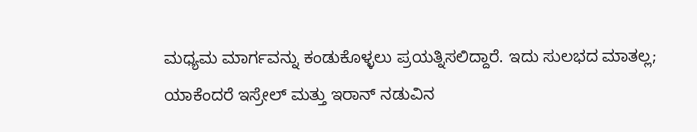ಮಧ್ಯಮ ಮಾರ್ಗವನ್ನು ಕಂಡುಕೊಳ್ಳಲು ಪ್ರಯತ್ನಿಸಲಿದ್ದಾರೆ. ಇದು ಸುಲಭದ ಮಾತಲ್ಲ; ಯಾಕೆಂದರೆ ಇಸ್ರೇಲ್ ಮತ್ತು ಇರಾನ್ ನಡುವಿನ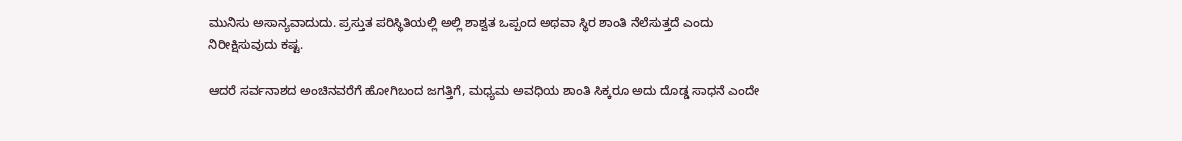ಮುನಿಸು ಅಸಾನ್ಯವಾದುದು. ಪ್ರಸ್ತುತ ಪರಿಸ್ಥಿತಿಯಲ್ಲಿ ಅಲ್ಲಿ ಶಾಶ್ವತ ಒಪ್ಪಂದ ಅಥವಾ ಸ್ಥಿರ ಶಾಂತಿ ನೆಲೆಸುತ್ತದೆ ಎಂದು ನಿರೀಕ್ಷಿಸುವುದು ಕಷ್ಟ.

ಆದರೆ ಸರ್ವನಾಶದ ಅಂಚಿನವರೆಗೆ ಹೋಗಿಬಂದ ಜಗತ್ತಿಗೆ, ಮಧ್ಯಮ ಅವಧಿಯ ಶಾಂತಿ ಸಿಕ್ಕರೂ ಅದು ದೊಡ್ಡ ಸಾಧನೆ ಎಂದೇ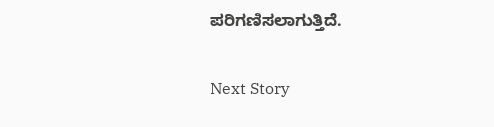ಪರಿಗಣಿಸಲಾಗುತ್ತಿದೆ.

Next Story